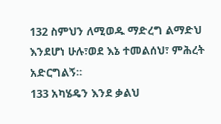132 ስምህን ለሚወዱ ማድረግ ልማድህ እንደሆነ ሁሉ፣ወደ እኔ ተመልሰህ፣ ምሕረት አድርግልኝ።
133 አካሄዴን እንደ ቃልህ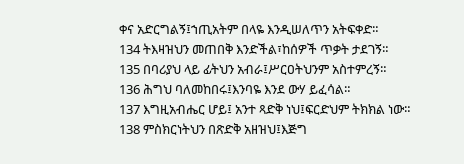ቀና አድርግልኝ፤ኀጢአትም በላዬ እንዲሠለጥን አትፍቀድ።
134 ትእዛዝህን መጠበቅ እንድችል፣ከሰዎች ጥቃት ታደገኝ።
135 በባሪያህ ላይ ፊትህን አብራ፤ሥርዐትህንም አስተምረኝ።
136 ሕግህ ባለመከበሩ፤እንባዬ እንደ ውሃ ይፈሳል።
137 እግዚአብሔር ሆይ፤ አንተ ጻድቅ ነህ፤ፍርድህም ትክክል ነው።
138 ምስክርነትህን በጽድቅ አዘዝህ፤እጅግ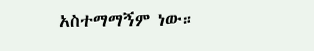አስተማማኝም ነው።